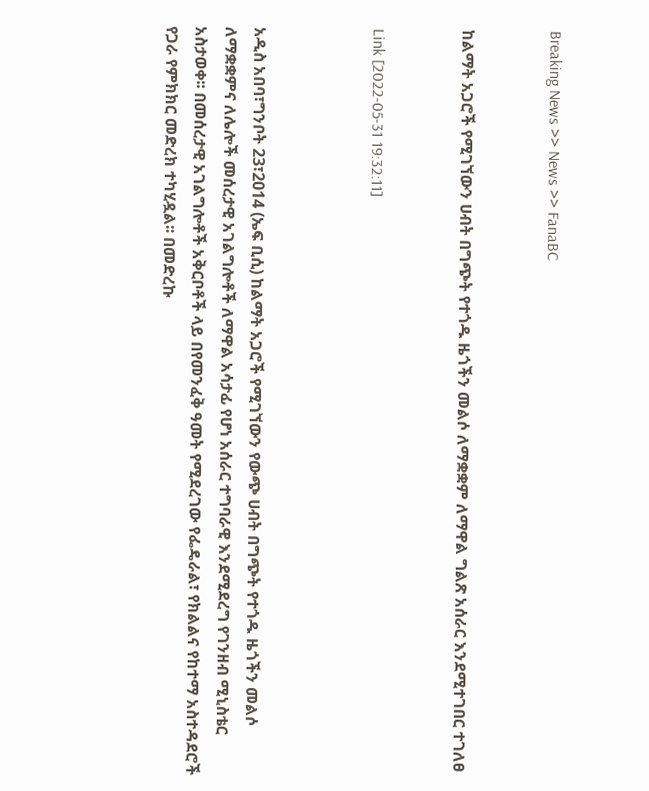Breaking News >> News >> FanaBC


ከልማት አጋሮች የሚገኘውን ሀብት በግጭት የተጎዱ ዜጎችን መልሶ ለማቋቋም ለማዋል ግልጽ አሰራር እንደሚተገበር ተገለፀ


Link [2022-05-31 19:32:11]



አዲስ አበባ፣ግንቦት 23፣2014 (ኤፍ ቢሲ) ከልማት አጋሮች የሚገኘውን የውጭ ሀብት በግጭት የተጎዱ ዜጎችን መልሶ ለማቋቋምና ለሌሎች መሰረታዊ አገልግሎቶች ለማዋል አሳታፊ የሆነ አሰራር ተግባራዊ እንደሚደረግ የገንዘብ ሚኒስቴር አስታወቀ፡፡ በመሰረታዊ አገልግሎቶች አቅርቦቶች ላይ በየመንፈቅ ዓመት የሚደረገው የፌዴራል፣ የክልልና የከተማ አስተዳደሮች የጋራ የምክክር መድረክ ተካሂዷል፡፡ በመድረኩ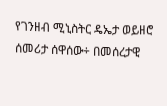የገንዘብ ሚኒስትር ዴኤታ ወይዘሮ ሰመሪታ ሰዋሰው÷ በመሰረታዊ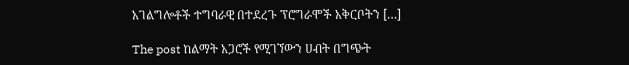አገልግሎቶች ተግባራዊ በተደረጉ ፕሮግራሞች አቅርቦትን […]

The post ከልማት አጋሮች የሚገኘውን ሀብት በግጭት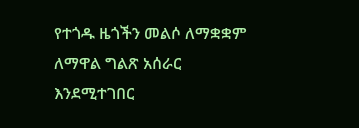የተጎዱ ዜጎችን መልሶ ለማቋቋም ለማዋል ግልጽ አሰራር እንደሚተገበር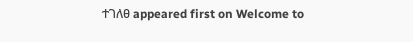ተገለፀ appeared first on Welcome to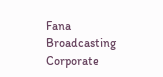Fana Broadcasting Corporate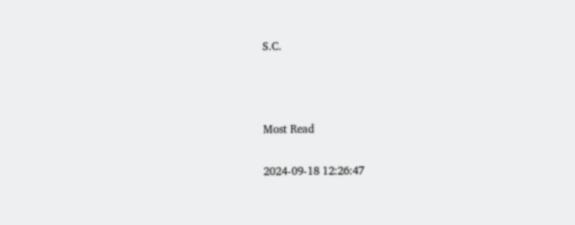S.C.



Most Read

2024-09-18 12:26:47